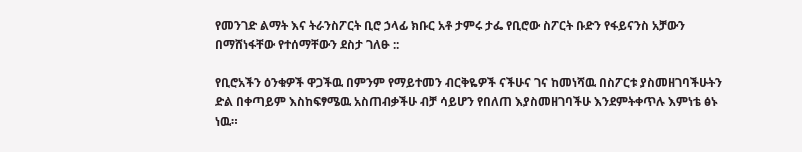የመንገድ ልማት እና ትራንስፖርት ቢሮ ኃላፊ ክቡር አቶ ታምሩ ታፌ የቢሮው ስፖርት ቡድን የፋይናንስ አቻውን በማሸነፋቸው የተሰማቸውን ደስታ ገለፁ ::

የቢሮአችን ዕንቁዎች ዋጋችዉ በምንም የማይተመን ብርቅዬዎች ናችሁና ገና ከመነሻዉ በስፖርቱ ያስመዘገባችሁትን ድል በቀጣይም እስከፍፃሜዉ አስጠብቃችሁ ብቻ ሳይሆን የበለጠ እያስመዘገባችሁ እንደምትቀጥሉ እምነቴ ፅኑ ነዉ።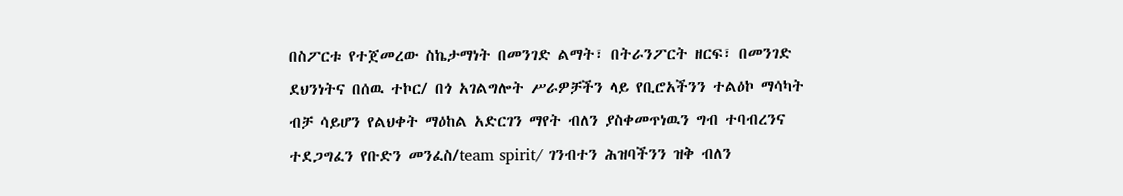በስፖርቱ የተጀመረው ስኬታማነት በመንገድ ልማት፣ በትራንፖርት ዘርፍ፣ በመንገድ ደህንነትና በሰዉ ተኮር/ በጎ አገልግሎት ሥራዎቻችን ላይ የቢሮአችንን ተልዕኮ ማሳካት ብቻ ሳይሆን የልህቀት ማዕከል አድርገን ማየት ብለን ያስቀመጥነዉን ግብ ተባብረንና ተደጋግፈን የቡድን መንፈስ/team spirit/ ገንብተን ሕዝባችንን ዝቅ ብለን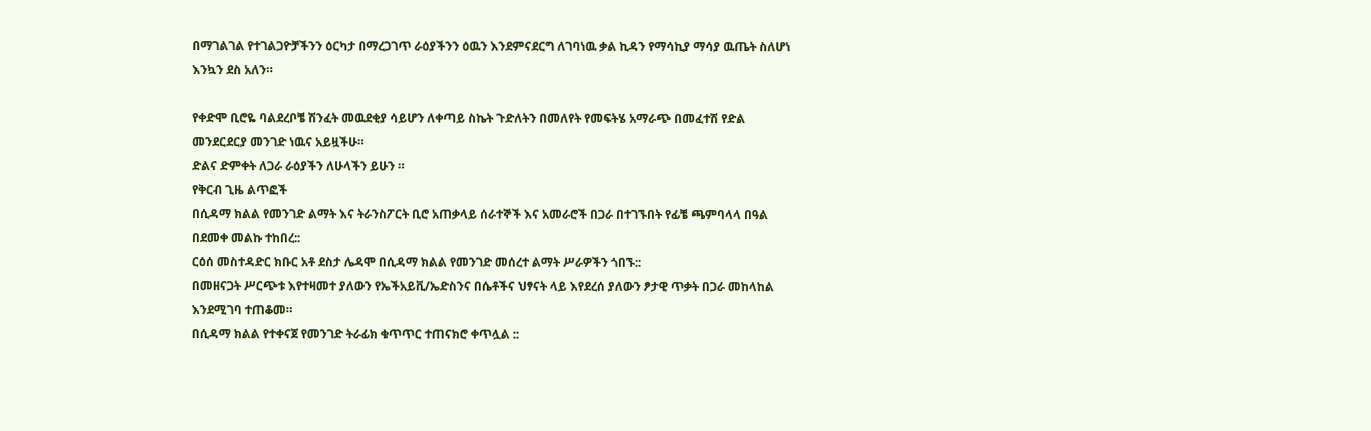በማገልገል የተገልጋዮቻችንን ዕርካታ በማረጋገጥ ራዕያችንን ዕዉን እንደምናደርግ ለገባነዉ ቃል ኪዳን የማሳኪያ ማሳያ ዉጤት ስለሆነ እንኳን ደስ አለን።

የቀድሞ ቢሮዬ ባልደረቦቼ ሽንፈት መዉደቂያ ሳይሆን ለቀጣይ ስኬት ጉድለትን በመለየት የመፍትሄ አማራጭ በመፈተሽ የድል መንደርደርያ መንገድ ነዉና አይዟችሁ።
ድልና ድምቀት ለጋራ ራዕያችን ለሁላችን ይሁን ።
የቅርብ ጊዜ ልጥፎች
በሲዳማ ክልል የመንገድ ልማት እና ትራንስፖርት ቢሮ አጠቃላይ ሰራተኞች እና አመራሮች በጋራ በተገኙበት የፊቼ ጫምባላላ በዓል በደመቀ መልኩ ተከበረ::
ርዕሰ መስተዳድር ክቡር አቶ ደስታ ሌዳሞ በሲዳማ ክልል የመንገድ መሰረተ ልማት ሥራዎችን ጎበኙ::
በመዘናጋት ሥርጭቱ እየተዛመተ ያለውን የኤችአይቪ/ኤድስንና በሴቶችና ህፃናት ላይ እየደረሰ ያለውን ፆታዊ ጥቃት በጋራ መከላከል እንደሚገባ ተጠቆመ።
በሲዳማ ክልል የተቀናጀ የመንገድ ትራፊክ ቁጥጥር ተጠናክሮ ቀጥሏል ::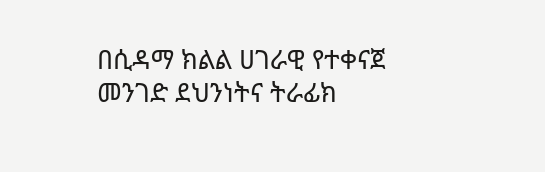በሲዳማ ክልል ሀገራዊ የተቀናጀ መንገድ ደህንነትና ትራፊክ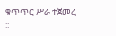ቁጥጥር ሥራ ተጀመረ ::